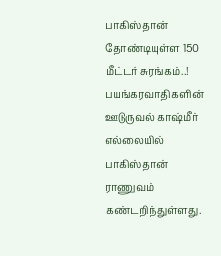பாகிஸ்தான் தோண்டியுள்ள 150 மீட்டர் சுரங்கம்..!
பயங்கரவாதிகளின் ஊடுருவல் காஷ்மீர் எல்லையில் பாகிஸ்தான் ராணுவம் கண்டறிந்துள்ளது.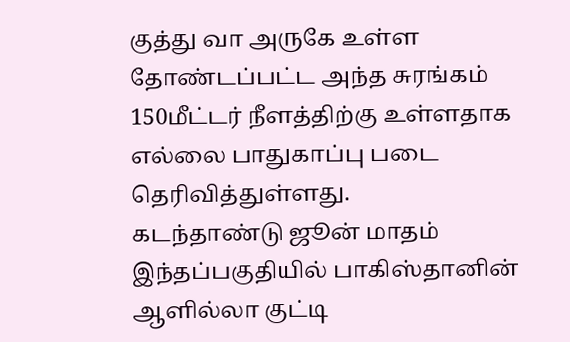குத்து வா அருகே உள்ள தோண்டப்பட்ட அந்த சுரங்கம் 150மீட்டர் நீளத்திற்கு உள்ளதாக எல்லை பாதுகாப்பு படை தெரிவித்துள்ளது.
கடந்தாண்டு ஜூன் மாதம் இந்தப்பகுதியில் பாகிஸ்தானின் ஆளில்லா குட்டி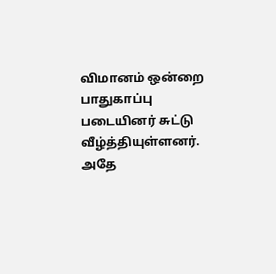விமானம் ஒன்றை பாதுகாப்பு படையினர் சுட்டு வீழ்த்தியுள்ளனர். அதே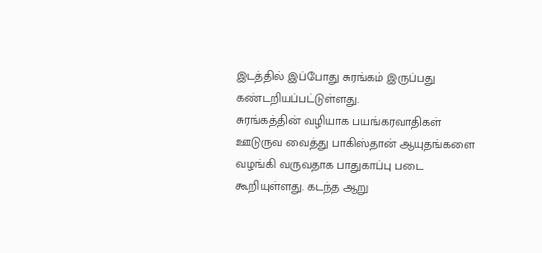இடத்தில் இப்போது சுரங்கம் இருப்பது கண்டறியப்பட்டுள்ளது.
சுரங்கத்தின் வழியாக பயங்கரவாதிகள் ஊடுருவ வைத்து பாகிஸ்தான் ஆயுதங்களை வழங்கி வருவதாக பாதுகாப்பு படை கூறியுள்ளது. கடந்த ஆறு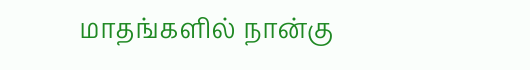மாதங்களில் நான்கு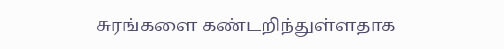சுரங்களை கண்டறிந்துள்ளதாக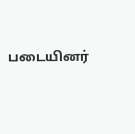படையினர்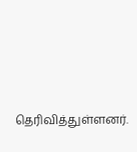தெரிவித்துள்ளனர்.